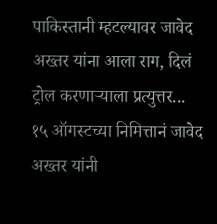पाकिस्तानी म्हटल्यावर जावेद अख्तर यांना आला राग, दिलं ट्रोल करणाऱ्याला प्रत्युत्तर...
१५ ऑगस्टच्या निमित्तानं जावेद अख्तर यांनी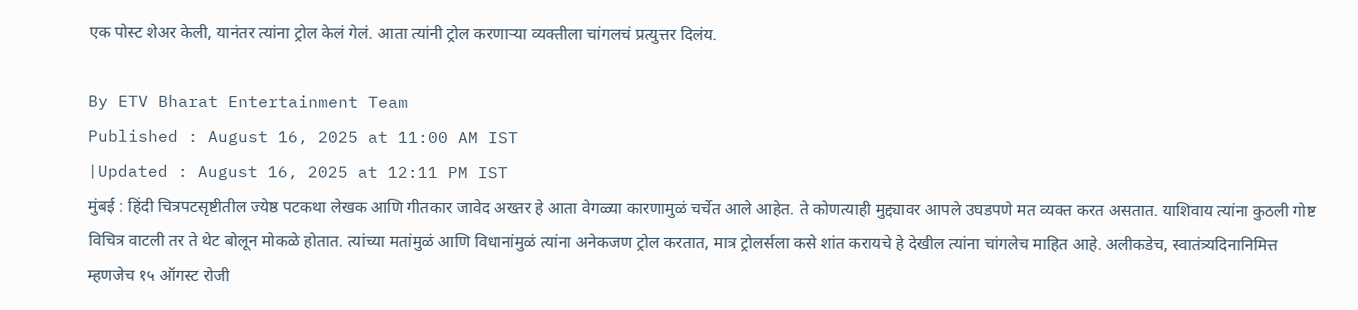एक पोस्ट शेअर केली, यानंतर त्यांना ट्रोल केलं गेलं. आता त्यांनी ट्रोल करणाऱ्या व्यक्तीला चांगलचं प्रत्युत्तर दिलंय.

By ETV Bharat Entertainment Team
Published : August 16, 2025 at 11:00 AM IST
|Updated : August 16, 2025 at 12:11 PM IST
मुंबई : हिंदी चित्रपटसृष्टीतील ज्येष्ठ पटकथा लेखक आणि गीतकार जावेद अख्तर हे आता वेगळ्या कारणामुळं चर्चेत आले आहेत. ते कोणत्याही मुद्द्यावर आपले उघडपणे मत व्यक्त करत असतात. याशिवाय त्यांना कुठली गोष्ट विचित्र वाटली तर ते थेट बोलून मोकळे होतात. त्यांच्या मतांमुळं आणि विधानांमुळं त्यांना अनेकजण ट्रोल करतात, मात्र ट्रोलर्सला कसे शांत करायचे हे देखील त्यांना चांगलेच माहित आहे. अलीकडेच, स्वातंत्र्यदिनानिमित्त म्हणजेच १५ ऑगस्ट रोजी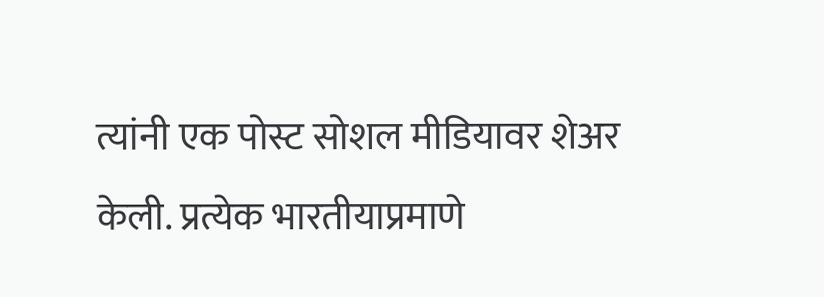त्यांनी एक पोस्ट सोशल मीडियावर शेअर केली. प्रत्येक भारतीयाप्रमाणे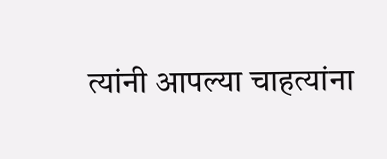त्यांनी आपल्या चाहत्यांना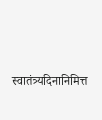स्वातंत्र्यदिनानिमित्त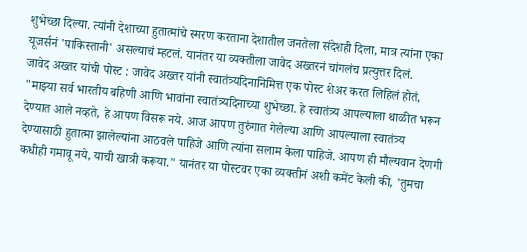शुभेच्छा दिल्या. त्यांनी देशाच्या हुतात्मांचे स्मरण करताना देशातील जनतेला संदेशही दिला, मात्र त्यांना एका यूजर्सनं 'पाकिस्तानी' असल्याचं म्हटलं. यानंतर या व्यक्तीला जावेद अख्तरनं चांगलंच प्रत्युत्तर दिलं.
जावेद अख्तर यांची पोस्ट : जावेद अख्तर यांनी स्वातंत्र्यदिनानिमित्त एक पोस्ट शेअर करत लिहिलं होतं, "माझ्या सर्व भारतीय बहिणी आणि भावांना स्वातंत्र्यदिनाच्या शुभेच्छा. हे स्वातंत्र्य आपल्याला थाळीत भरून देण्यात आले नव्हते, हे आपण विसरू नये. आज आपण तुरुंगात गेलेल्या आणि आपल्याला स्वातंत्र्य देण्यासाठी हुतात्मा झालेल्यांना आठवले पाहिजे आणि त्यांना सलाम केला पाहिजे. आपण ही मौल्यवान देणगी कधीही गमावू नये, याची खात्री करूया." यानंतर या पोस्टवर एका व्यक्तीनं अशी कमेंट केली की, 'तुमचा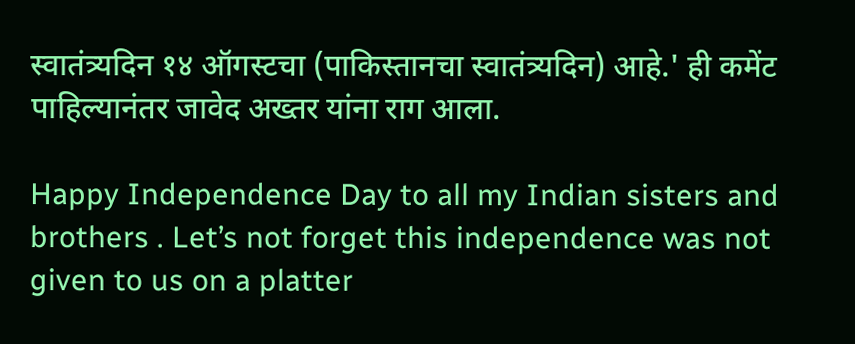स्वातंत्र्यदिन १४ ऑगस्टचा (पाकिस्तानचा स्वातंत्र्यदिन) आहे.' ही कमेंट पाहिल्यानंतर जावेद अख्तर यांना राग आला.

Happy Independence Day to all my Indian sisters and brothers . Let’s not forget this independence was not given to us on a platter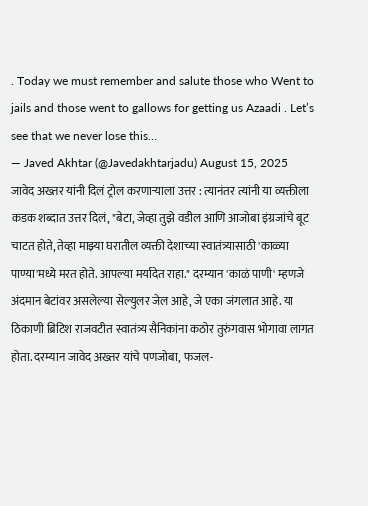. Today we must remember and salute those who Went to jails and those went to gallows for getting us Azaadi . Let’s see that we never lose this…
— Javed Akhtar (@Javedakhtarjadu) August 15, 2025
जावेद अख्तर यांनी दिलं ट्रोल करणाऱ्याला उत्तर : त्यानंतर त्यांनी या व्यक्तीला कडक शब्दात उत्तर दिलं, "बेटा, जेव्हा तुझे वडील आणि आजोबा इंग्रजांचे बूट चाटत होते, तेव्हा माझ्या घरातील व्यक्ती देशाच्या स्वातंत्र्यासाठी 'काळ्या पाण्या'मध्ये मरत होते. आपल्या मर्यादेत राहा." दरम्यान 'काळं पाणी' म्हणजे अंदमान बेटांवर असलेल्या सेल्युलर जेल आहे, जे एका जंगलात आहे. या ठिकाणी ब्रिटिश राजवटीत स्वातंत्र्य सैनिकांना कठोर तुरुंगवास भोगावा लागत होता. दरम्यान जावेद अख्तर यांचे पणजोबा, फजल-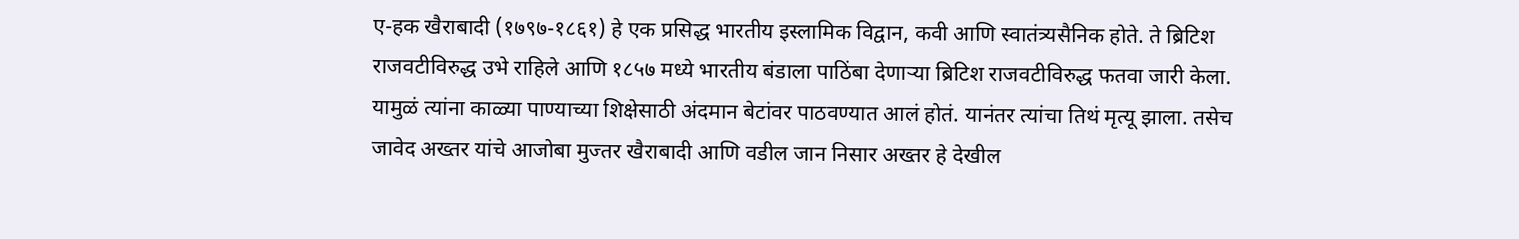ए-हक खैराबादी (१७९७-१८६१) हे एक प्रसिद्ध भारतीय इस्लामिक विद्वान, कवी आणि स्वातंत्र्यसैनिक होते. ते ब्रिटिश राजवटीविरुद्ध उभे राहिले आणि १८५७ मध्ये भारतीय बंडाला पाठिंबा देणाऱ्या ब्रिटिश राजवटीविरुद्ध फतवा जारी केला. यामुळं त्यांना काळ्या पाण्याच्या शिक्षेसाठी अंदमान बेटांवर पाठवण्यात आलं होतं. यानंतर त्यांचा तिथं मृत्यू झाला. तसेच जावेद अख्तर यांचे आजोबा मुज्तर खैराबादी आणि वडील जान निसार अख्तर हे देखील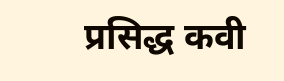प्रसिद्ध कवी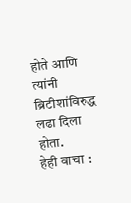होते आणि त्यांनी ब्रिटीशांविरुद्ध लढा दिला होता.
हेही वाचा :